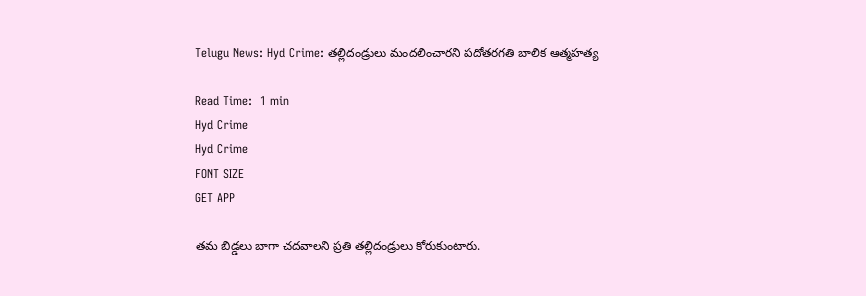Telugu News: Hyd Crime: తల్లిదండ్రులు మందలించారని పదోతరగతి బాలిక ఆత్మహత్య

Read Time:  1 min
Hyd Crime
Hyd Crime
FONT SIZE
GET APP

తమ బిడ్డలు బాగా చదవాలని ప్రతి తల్లిదండ్రులు కోరుకుంటారు.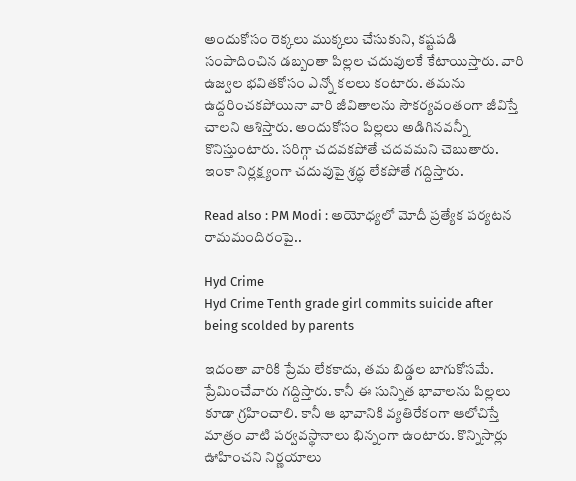అందుకోసం రెక్కలు ముక్కలు చేసుకుని, కష్టపడి సంపాదించిన డబ్బంతా పిల్లల చదువులకే కేటాయిస్తారు. వారి ఉజ్వల భవితకోసం ఎన్నో కలలు కంటారు. తమను ఉద్దరించకపోయినా వారి జీవితాలను సౌకర్యవంతంగా జీవిస్తే చాలని ఆశిస్తారు. అందుకోసం పిల్లలు అడిగినవన్నీ కొనిస్తుంటారు. సరిగ్గా చదవకపోతే చదవమని చెబుతారు. ఇంకా నిర్లక్ష్యంగా చదువుపై శ్రద్ధ లేకపోతే గద్దిస్తారు.

Read also : PM Modi : అయోధ్యలో మోదీ ప్రత్యేక పర్యటన రామమందిరంపై..

Hyd Crime
Hyd Crime Tenth grade girl commits suicide after being scolded by parents

ఇదంతా వారికి ప్రేమ లేకకాదు, తమ బిడ్డల బాగుకోసమే. ప్రేమించేవారు గద్దిస్తారు. కానీ ఈ సున్నిత భావాలను పిల్లలు కూడా గ్రహించాలి. కానీ ఆ భావానికి వ్యతిరేకంగా ఆలోచిస్తే మాత్రం వాటి పర్వవస్థానాలు భిన్నంగా ఉంటారు. కొన్నిసార్లు ఊహించని నిర్ణయాలు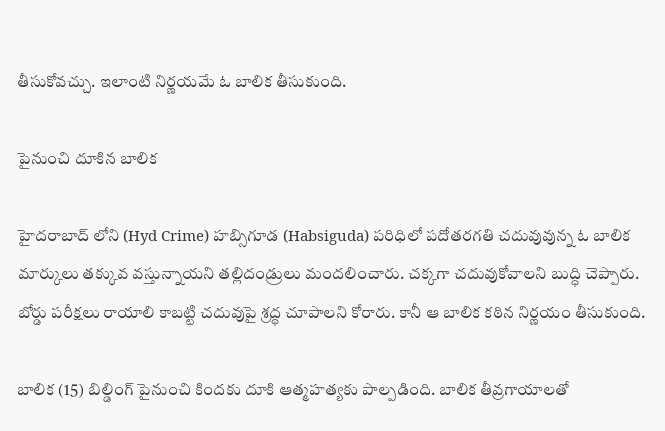తీసుకోవచ్చు. ఇలాంటి నిర్ణయమే ఓ బాలిక తీసుకుంది.

పైనుంచి దూకిన బాలిక

హైదరాబాద్ లోని (Hyd Crime) హబ్సిగూడ (Habsiguda) పరిధిలో పదోతరగతి చదువువున్న ఓ బాలిక మార్కులు తక్కువ వస్తున్నాయని తల్లిదండ్రులు మందలించారు. చక్కగా చదువుకోవాలని బుద్ధి చెప్పారు. బోర్డు పరీక్షలు రాయాలి కాబట్టి చదువుపై శ్రద్ధ చూపాలని కోరారు. కానీ ఆ బాలిక కఠిన నిర్ణయం తీసుకుంది.

బాలిక (15) బిల్డింగ్ పైనుంచి కిందకు దూకి ఆత్మహత్యకు పాల్పడింది. బాలిక తీవ్రగాయాలతో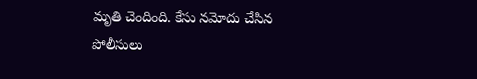మృతి చెందింది. కేసు నమోదు చేసిన పోలీసులు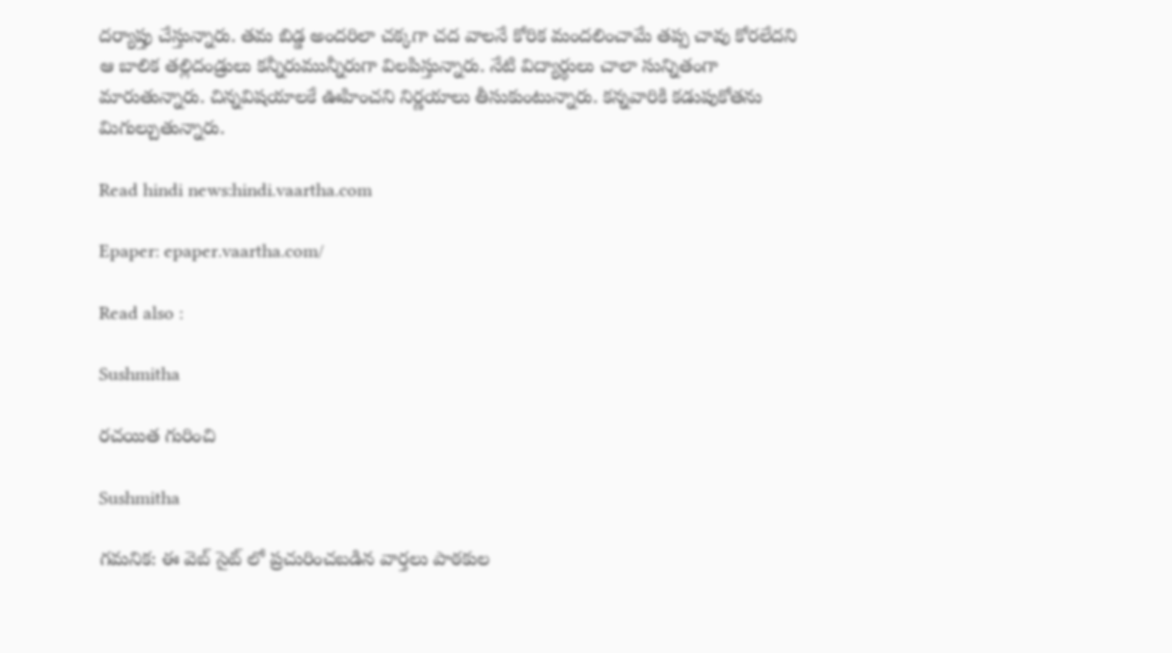దర్యాప్తు చేస్తున్నారు. తమ బిడ్డ అందరిలా చక్కగా చద వాలనే కోరిక మందలించామే తప్ప చావు కోరలేదని ఆ బాలిక తల్లిదండ్రులు కన్నీరుమున్నీరుగా విలపిస్తున్నారు. నేటి విద్యార్థులు చాలా సున్నితంగా మారుతున్నారు. చిన్నవిషయాలకే ఊహించని నిర్ణయాలు తీసుకుంటున్నారు. కన్నవారికి కడుపుకోతను మిగుల్చుతున్నారు.

Read hindi news:hindi.vaartha.com

Epaper: epaper.vaartha.com/

Read also :

Sushmitha

రచయిత గురించి

Sushmitha

గమనిక: ఈ వెబ్ సైట్ లో ప్రచురించబడిన వార్తలు పాఠకుల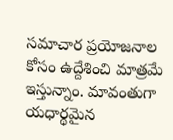సమాచార ప్రయోజనాల కోసం ఉద్దేశించి మాత్రమే ఇస్తున్నాం. మావంతుగా యధార్థమైన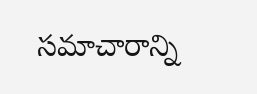సమాచారాన్ని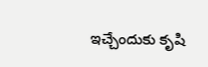ఇచ్చేందుకు కృషి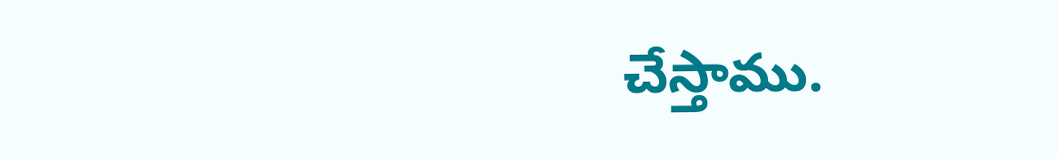చేస్తాము.